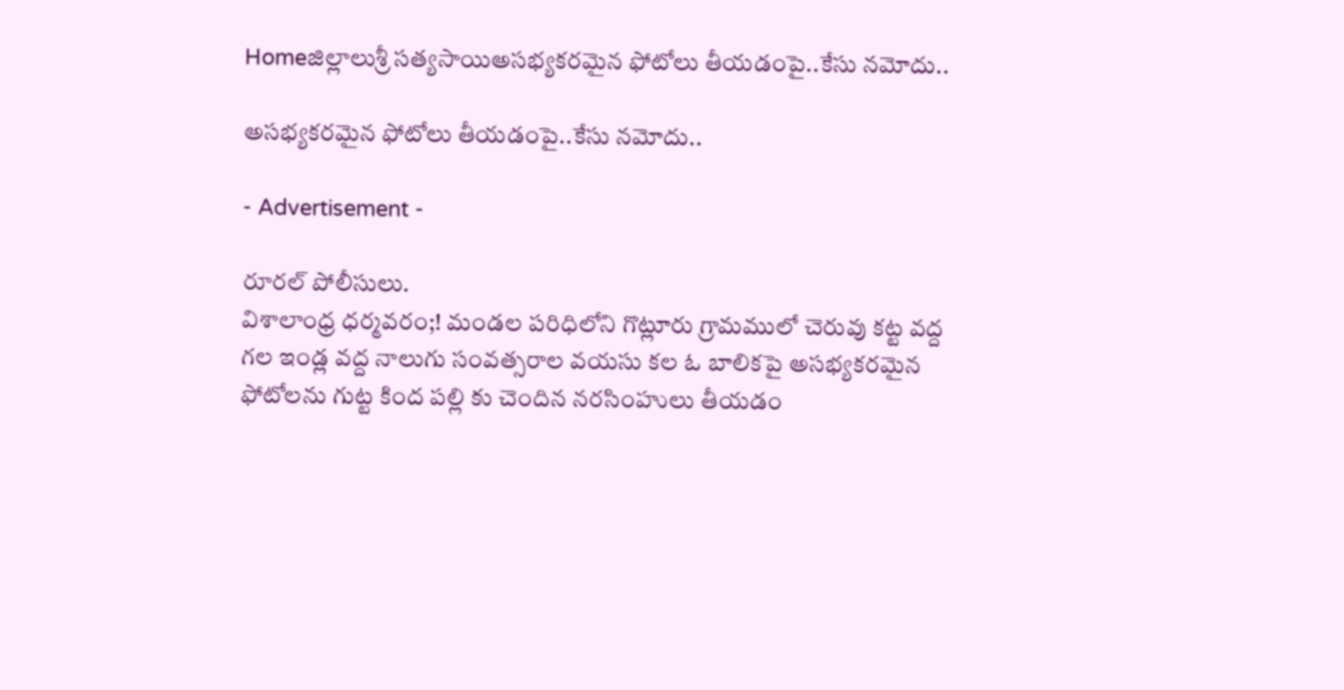Homeజిల్లాలుశ్రీ సత్యసాయిఅసభ్యకరమైన ఫోటోలు తీయడంపై..కేసు నమోదు..

అసభ్యకరమైన ఫోటోలు తీయడంపై..కేసు నమోదు..

- Advertisement -

రూరల్ పోలీసులు.
విశాలాంధ్ర ధర్మవరం;! మండల పరిధిలోని గొట్లూరు గ్రామములో చెరువు కట్ట వద్ద గల ఇండ్ల వద్ద నాలుగు సంవత్సరాల వయసు కల ఓ బాలికపై అసభ్యకరమైన ఫోటోలను గుట్ట కింద పల్లి కు చెందిన నరసింహులు తీయడం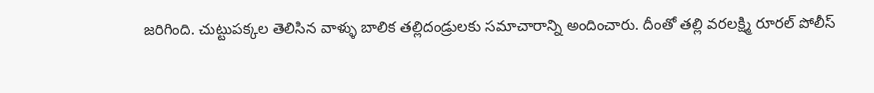జరిగింది. చుట్టుపక్కల తెలిసిన వాళ్ళు బాలిక తల్లిదండ్రులకు సమాచారాన్ని అందించారు. దీంతో తల్లి వరలక్ష్మి రూరల్ పోలీస్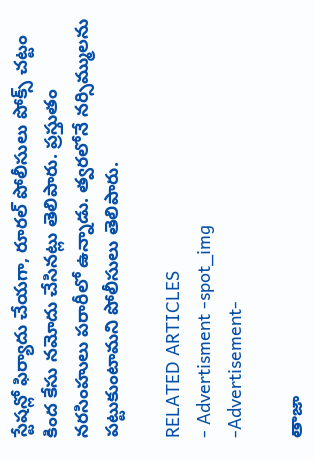స్టేషన్లో ఫిర్యాదు చేయగా, రూరల్ పోలీసులు పోక్స్ చట్టం కింద కేసు నమోదు చేసినట్లు తెలిపారు. ప్రస్తుతం నరసింహులు పరారీలో ఉన్నాడు. త్వరలోనే నర్సిమ్ములను పట్టుకుంటామని పోలీసులు తెలిపారు.

RELATED ARTICLES
- Advertisment -spot_img
-Advertisement-

తాజా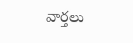వార్తలు